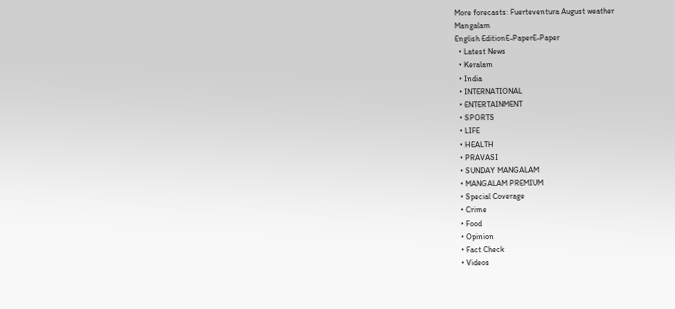More forecasts: Fuerteventura August weather
Mangalam
English EditionE-PaperE-Paper
  • Latest News
  • Keralam
  • India
  • INTERNATIONAL
  • ENTERTAINMENT
  • SPORTS
  • LIFE
  • HEALTH
  • PRAVASI
  • SUNDAY MANGALAM
  • MANGALAM PREMIUM
  • Special Coverage
  • Crime
  • Food
  • Opinion
  • Fact Check
  • Videos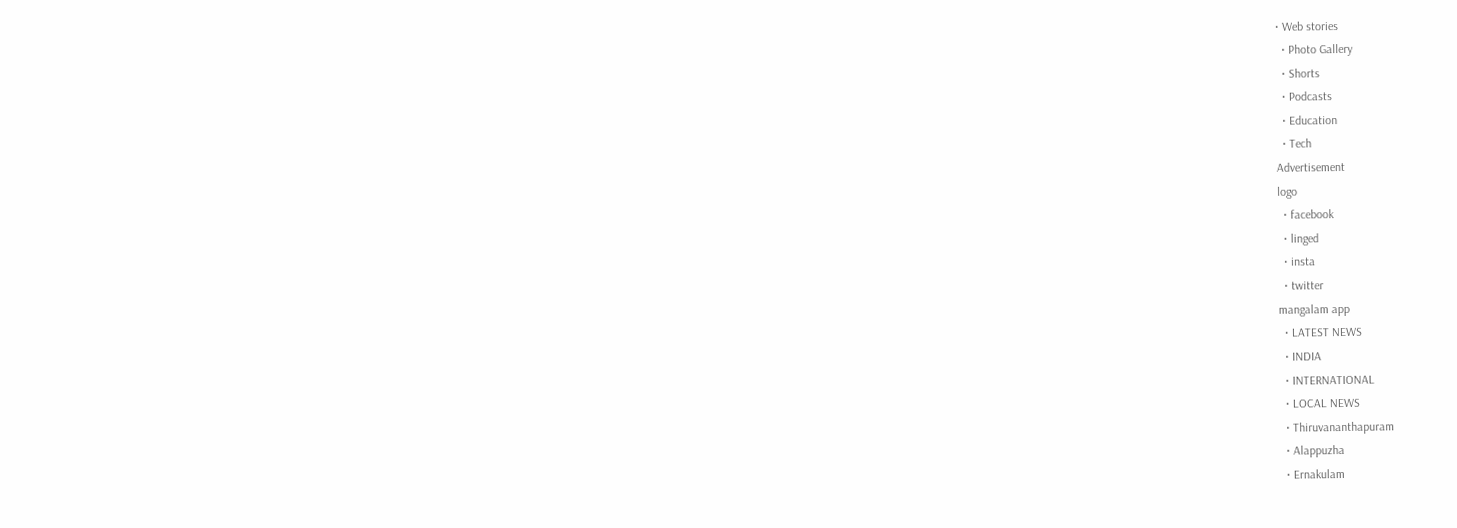• Web stories
  • Photo Gallery
  • Shorts
  • Podcasts
  • Education
  • Tech
Advertisement
logo
  • facebook
  • linged
  • insta
  • twitter
mangalam app
  • LATEST NEWS
  • INDIA
  • INTERNATIONAL
  • LOCAL NEWS
  • Thiruvananthapuram
  • Alappuzha
  • Ernakulam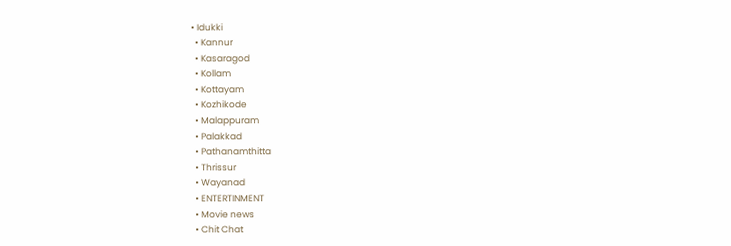• Idukki
  • Kannur
  • Kasaragod
  • Kollam
  • Kottayam
  • Kozhikode
  • Malappuram
  • Palakkad
  • Pathanamthitta
  • Thrissur
  • Wayanad
  • ENTERTINMENT
  • Movie news
  • Chit Chat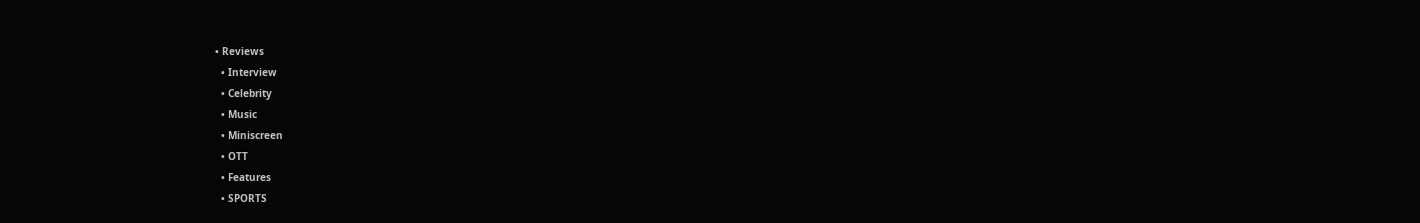• Reviews
  • Interview
  • Celebrity
  • Music
  • Miniscreen
  • OTT
  • Features
  • SPORTS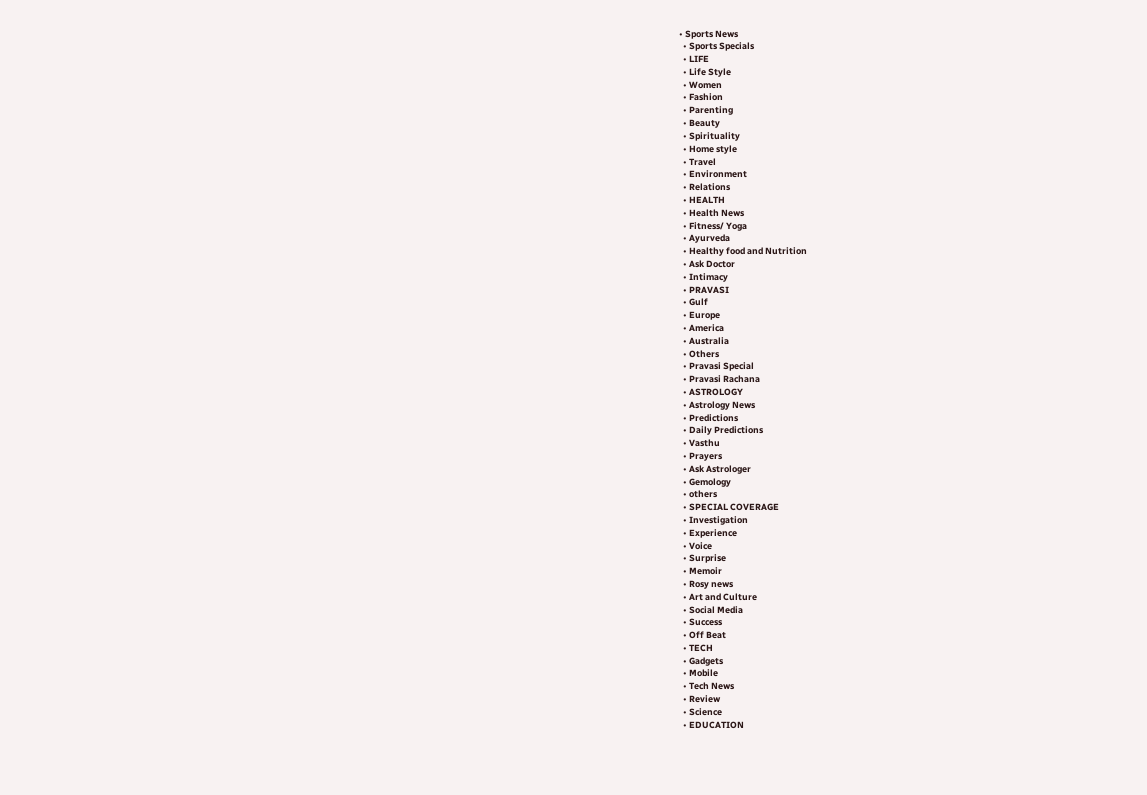• Sports News
  • Sports Specials
  • LIFE
  • Life Style
  • Women
  • Fashion
  • Parenting
  • Beauty
  • Spirituality
  • Home style
  • Travel
  • Environment
  • Relations
  • HEALTH
  • Health News
  • Fitness/ Yoga
  • Ayurveda
  • Healthy food and Nutrition
  • Ask Doctor
  • Intimacy
  • PRAVASI
  • Gulf
  • Europe
  • America
  • Australia
  • Others
  • Pravasi Special
  • Pravasi Rachana
  • ASTROLOGY
  • Astrology News
  • Predictions
  • Daily Predictions
  • Vasthu
  • Prayers
  • Ask Astrologer
  • Gemology
  • others
  • SPECIAL COVERAGE
  • Investigation
  • Experience
  • Voice
  • Surprise
  • Memoir
  • Rosy news
  • Art and Culture
  • Social Media
  • Success
  • Off Beat
  • TECH
  • Gadgets
  • Mobile
  • Tech News
  • Review
  • Science
  • EDUCATION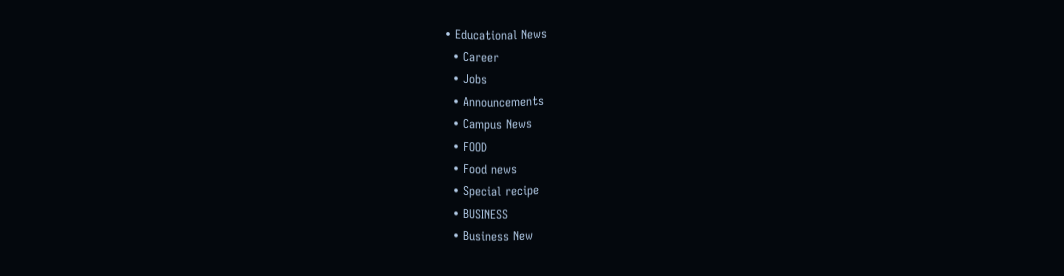• Educational News
  • Career
  • Jobs
  • Announcements
  • Campus News
  • FOOD
  • Food news
  • Special recipe
  • BUSINESS
  • Business New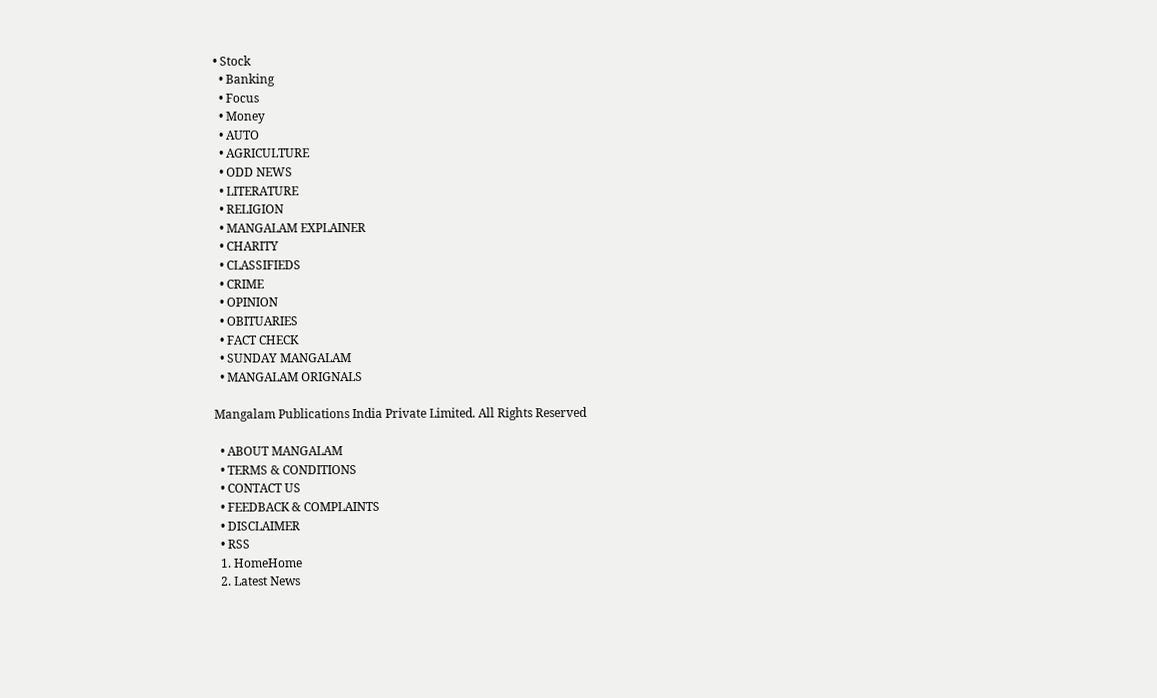• Stock
  • Banking
  • Focus
  • Money
  • AUTO
  • AGRICULTURE
  • ODD NEWS
  • LITERATURE
  • RELIGION
  • MANGALAM EXPLAINER
  • CHARITY
  • CLASSIFIEDS
  • CRIME
  • OPINION
  • OBITUARIES
  • FACT CHECK
  • SUNDAY MANGALAM
  • MANGALAM ORIGNALS

Mangalam Publications India Private Limited. All Rights Reserved

  • ABOUT MANGALAM
  • TERMS & CONDITIONS
  • CONTACT US
  • FEEDBACK & COMPLAINTS
  • DISCLAIMER
  • RSS
  1. HomeHome
  2. Latest News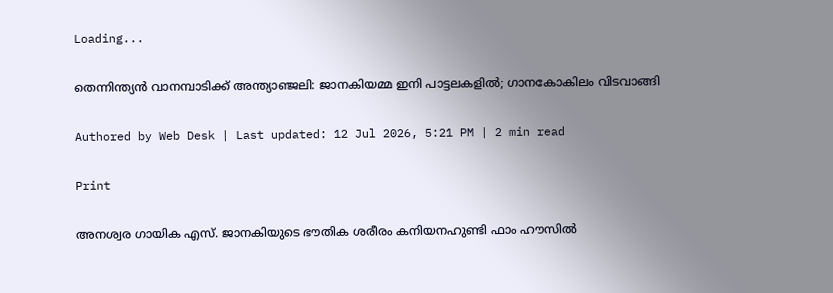Loading...

തെന്നിന്ത്യൻ വാനമ്പാടിക്ക് അന്ത്യാഞ്ജലി: ജാനകിയമ്മ ഇനി പാട്ടലകളിൽ; ഗാനകോകിലം വിടവാങ്ങി

Authored by Web Desk | Last updated: 12 Jul 2026, 5:21 PM | 2 min read

Print

അനശ്വര ഗായിക എസ്. ജാനകിയുടെ ഭൗതിക ശരീരം കനിയനഹുണ്ടി ഫാം ഹൗസിൽ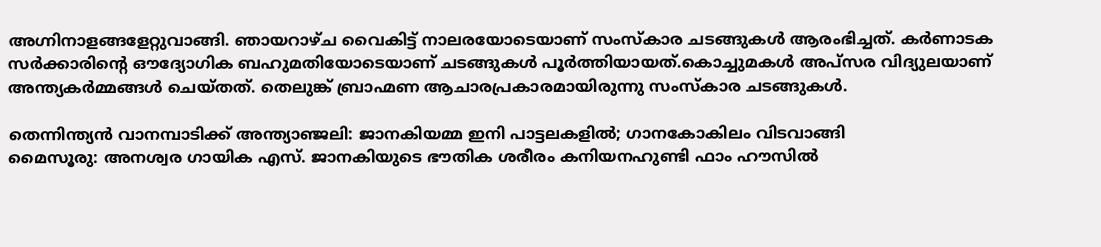അഗ്നിനാളങ്ങളേറ്റുവാങ്ങി. ഞായറാഴ്ച വൈകിട്ട് നാലരയോടെയാണ് സംസ്കാര ചടങ്ങുകൾ ആരംഭിച്ചത്. കർണാടക സർക്കാരിന്റെ ഔദ്യോഗിക ബഹുമതിയോടെയാണ് ചടങ്ങുകൾ പൂർത്തിയായത്.കൊച്ചുമകൾ അപ്സര വിദ്യുലയാണ് അന്ത്യകർമ്മങ്ങൾ ചെയ്തത്. തെലുങ്ക് ബ്രാഹ്മണ ആചാരപ്രകാരമായിരുന്നു സംസ്കാര ചടങ്ങുകൾ.

തെന്നിന്ത്യൻ വാനമ്പാടിക്ക് അന്ത്യാഞ്ജലി: ജാനകിയമ്മ ഇനി പാട്ടലകളിൽ; ഗാനകോകിലം വിടവാങ്ങി
മൈസൂരു: അനശ്വര ഗായിക എസ്. ജാനകിയുടെ ഭൗതിക ശരീരം കനിയനഹുണ്ടി ഫാം ഹൗസിൽ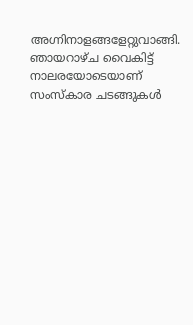അഗ്നിനാളങ്ങളേറ്റുവാങ്ങി. ഞായറാഴ്ച വൈകിട്ട് നാലരയോടെയാണ് സംസ്കാര ചടങ്ങുകൾ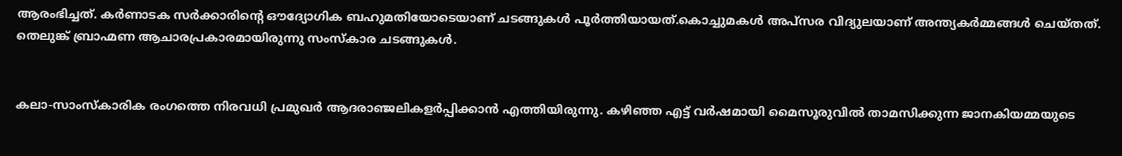ആരംഭിച്ചത്. കർണാടക സർക്കാരിന്റെ ഔദ്യോഗിക ബഹുമതിയോടെയാണ് ചടങ്ങുകൾ പൂർത്തിയായത്.കൊച്ചുമകൾ അപ്സര വിദ്യുലയാണ് അന്ത്യകർമ്മങ്ങൾ ചെയ്തത്. തെലുങ്ക് ബ്രാഹ്മണ ആചാരപ്രകാരമായിരുന്നു സംസ്കാര ചടങ്ങുകൾ.


കലാ-സാംസ്കാരിക രംഗത്തെ നിരവധി പ്രമുഖർ ആദരാഞ്ജലികളർപ്പിക്കാൻ എത്തിയിരുന്നു. കഴിഞ്ഞ എട്ട് വർഷമായി മൈസൂരുവിൽ താമസിക്കുന്ന ജാനകിയമ്മയുടെ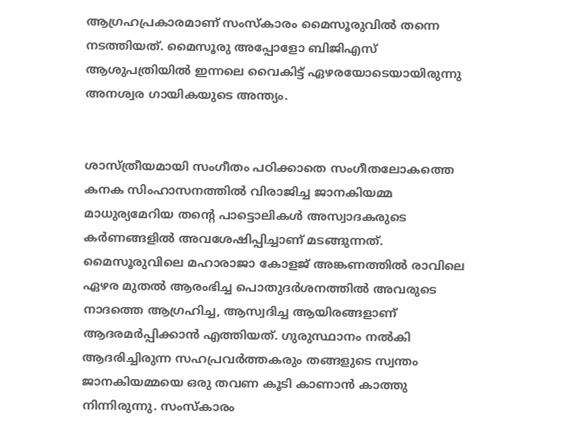ആഗ്രഹപ്രകാരമാണ് സംസ്കാരം മൈസൂരുവിൽ തന്നെ നടത്തിയത്. മൈസൂരു അപ്പോളോ ബിജിഎസ് ആശുപത്രിയില്‍ ഇന്നലെ വൈകിട്ട് ഏഴരയോടെയായിരുന്നു അനശ്വര ഗായികയുടെ അന്ത്യം.


ശാസ്ത്രീയമായി സംഗീതം പഠിക്കാതെ സംഗീതലോകത്തെ കനക സിംഹാസനത്തിൽ വിരാജിച്ച ജാനകിയമ്മ മാധുര്യമേറിയ തന്റെ പാട്ടൊലികൾ അസ്വാദകരുടെ കർണങ്ങളിൽ അവശേഷിപ്പിച്ചാണ് മടങ്ങുന്നത്. മൈസൂരുവിലെ മഹാരാജാ കോളജ് അങ്കണത്തിൽ രാവിലെ ഏഴര മുതൽ ആരംഭിച്ച പൊതുദർശനത്തിൽ അവരുടെ നാദത്തെ ആഗ്രഹിച്ച, ആസ്വദിച്ച ആയിരങ്ങളാണ് ആദരമർപ്പിക്കാൻ എത്തിയത്. ഗുരുസ്ഥാനം നൽകി ആദരിച്ചിരുന്ന സഹപ്രവർത്തകരും തങ്ങളുടെ സ്വന്തം ജാനകിയമ്മയെ ഒരു തവണ കൂടി കാണാൻ കാത്തു നിന്നിരുന്നു. സംസ്കാരം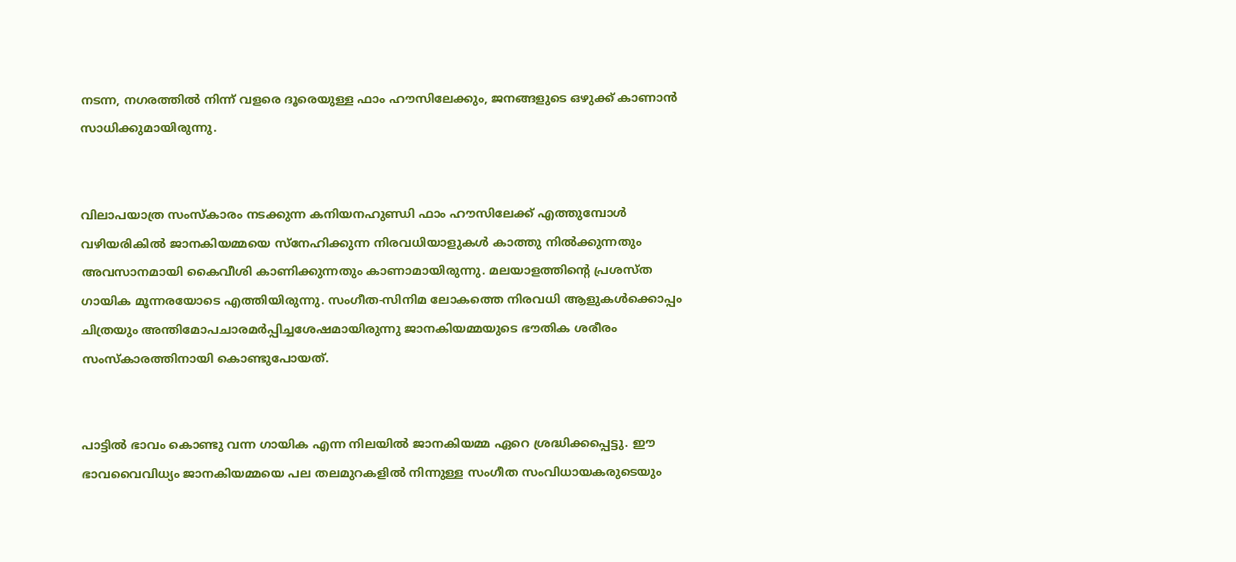നടന്ന, നഗരത്തിൽ നിന്ന് വളരെ ദൂരെയുള്ള ഫാം ഹൗസിലേക്കും, ജനങ്ങളുടെ ഒഴുക്ക് കാണാൻ സാധിക്കുമായിരുന്നു.


വിലാപയാത്ര സംസ്കാരം നടക്കുന്ന കനിയനഹുണ്ഡി ഫാം ഹൗസിലേക്ക് എത്തുമ്പോൾ വഴിയരികിൽ ജാനകിയമ്മയെ സ്നേഹിക്കുന്ന നിരവധിയാളുകൾ കാത്തു നിൽക്കുന്നതും അവസാനമായി കൈവീശി കാണിക്കുന്നതും കാണാമായിരുന്നു. മലയാളത്തിന്റെ പ്രശസ്ത ഗായിക മൂന്നരയോടെ എത്തിയിരുന്നു. സംഗീത-സിനിമ ലോകത്തെ നിരവധി ആളുകൾക്കൊപ്പം ചിത്രയും അന്തിമോപചാരമർപ്പിച്ചശേഷമായിരുന്നു ജാനകിയമ്മയുടെ ഭൗതിക ശരീരം സംസ്കാരത്തിനായി കൊണ്ടുപോയത്.


പാട്ടിൽ ഭാവം കൊണ്ടു വന്ന ഗായിക എന്ന നിലയിൽ ജാനകിയമ്മ ഏറെ ശ്രദ്ധിക്കപ്പെട്ടു. ഈ ഭാവവൈവിധ്യം ജാനകിയമ്മയെ പല തലമുറകളിൽ നിന്നുള്ള സംഗീത സംവിധായകരുടെയും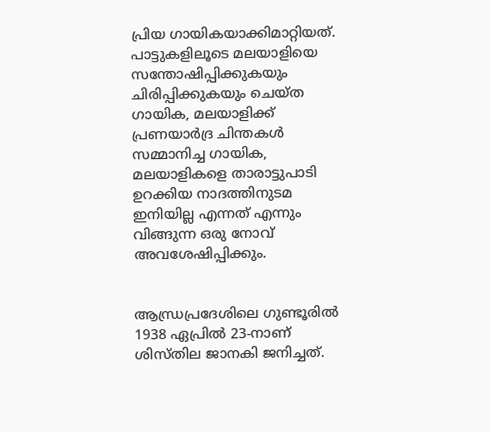പ്രിയ ഗായികയാക്കിമാറ്റിയത്. പാട്ടുകളിലൂടെ മലയാളിയെ സന്തോഷിപ്പിക്കുകയും ചിരിപ്പിക്കുകയും ചെയ്ത ഗായിക, മലയാളിക്ക് പ്രണയാർദ്ര ചിന്തകൾ സമ്മാനിച്ച ഗായിക, മലയാളികളെ താരാട്ടുപാടി ഉറക്കിയ നാദത്തിനുടമ ഇനിയില്ല എന്നത് എന്നും വിങ്ങുന്ന ഒരു നോവ് അവശേഷിപ്പിക്കും.


ആന്ധ്രപ്രദേശിലെ ഗുണ്ടൂരില്‍ 1938 ഏപ്രില്‍ 23-നാണ് ശിസ്തില ജാനകി ജനിച്ചത്.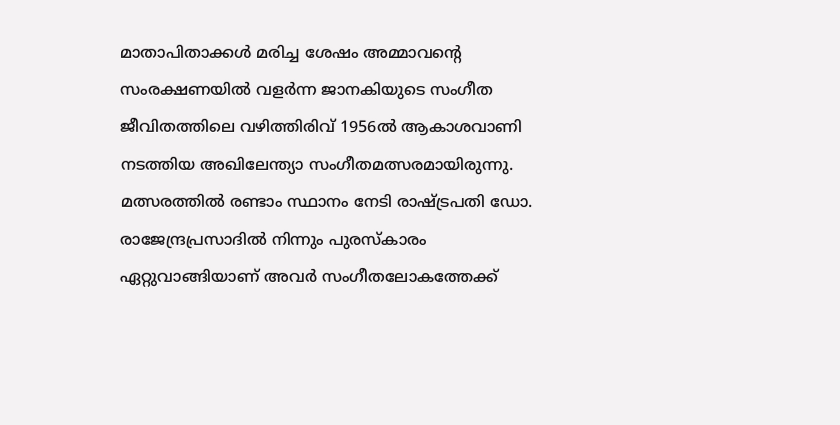മാതാപിതാക്കൾ മരിച്ച ശേഷം അമ്മാവന്റെ സംരക്ഷണയില്‍ വളര്‍ന്ന ജാനകിയുടെ സംഗീത ജീവിതത്തിലെ വഴിത്തിരിവ് 1956ല്‍ ആകാശവാണി നടത്തിയ അഖിലേന്ത്യാ സംഗീതമത്സരമായിരുന്നു. മത്സരത്തില്‍ രണ്ടാം സ്ഥാനം നേടി രാഷ്ട്രപതി ഡോ. രാജേന്ദ്രപ്രസാദില്‍ നിന്നും പുരസ്‌കാരം ഏറ്റുവാങ്ങിയാണ് അവര്‍ സംഗീതലോകത്തേക്ക്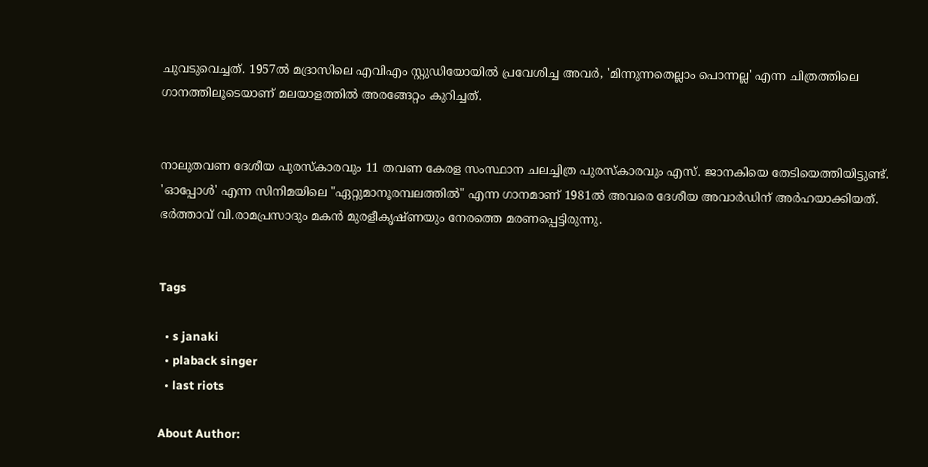ചുവടുവെച്ചത്. 1957ല്‍ മദ്രാസിലെ എവിഎം സ്റ്റുഡിയോയില്‍ പ്രവേശിച്ച അവര്‍, 'മിന്നുന്നതെല്ലാം പൊന്നല്ല' എന്ന ചിത്രത്തിലെ ഗാനത്തിലൂടെയാണ് മലയാളത്തില്‍ അരങ്ങേറ്റം കുറിച്ചത്.


നാലുതവണ ദേശീയ പുരസ്‌കാരവും 11 തവണ കേരള സംസ്ഥാന ചലച്ചിത്ര പുരസ്‌കാരവും എസ്. ജാനകിയെ തേടിയെത്തിയിട്ടുണ്ട്. 'ഓപ്പോള്‍' എന്ന സിനിമയിലെ "ഏറ്റുമാനൂരമ്പലത്തില്‍" എന്ന ഗാനമാണ് 1981ല്‍ അവരെ ദേശീയ അവാര്‍ഡിന് അര്‍ഹയാക്കിയത്. ഭര്‍ത്താവ് വി.രാമപ്രസാദും മകന്‍ മുരളീകൃഷ്ണയും നേരത്തെ മരണപ്പെട്ടിരുന്നു.


Tags

  • s janaki
  • plaback singer
  • last riots

About Author: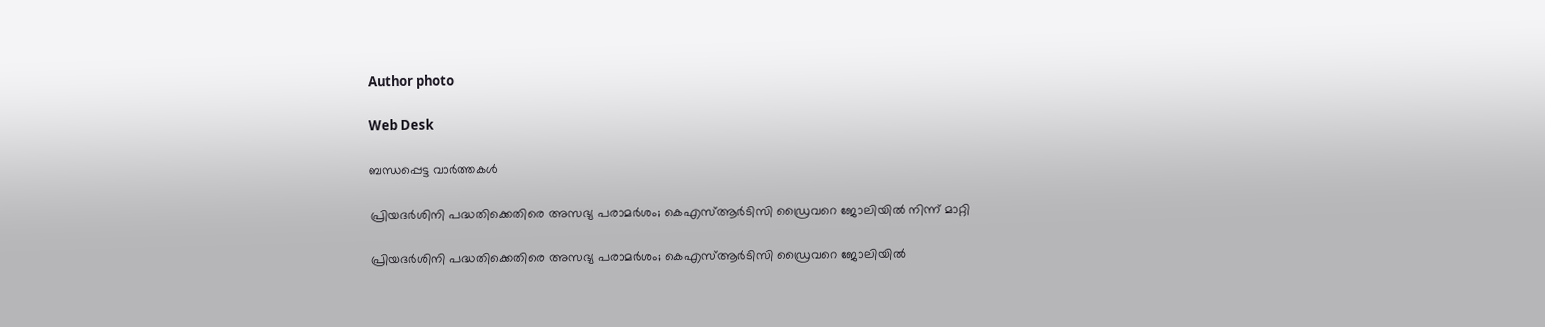Author photo

Web Desk

ബന്ധപ്പെട്ട വാർത്തകൾ

പ്രിയദർശിനി പദ്ധതിക്കെതിരെ അസഭ്യ പരാമർശം; കെഎസ്ആർടിസി ഡ്രൈവറെ ജോലിയിൽ നിന്ന് മാറ്റി

പ്രിയദർശിനി പദ്ധതിക്കെതിരെ അസഭ്യ പരാമർശം; കെഎസ്ആർടിസി ഡ്രൈവറെ ജോലിയിൽ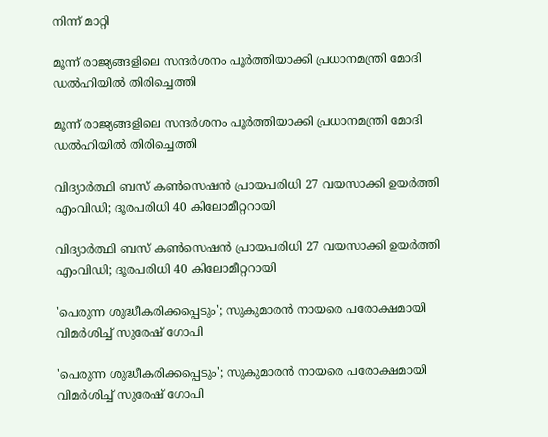നിന്ന് മാറ്റി

മൂന്ന് രാജ്യങ്ങളിലെ സന്ദർശനം പൂർത്തിയാക്കി പ്രധാനമന്ത്രി മോദി ഡൽഹിയിൽ തിരിച്ചെത്തി

മൂന്ന് രാജ്യങ്ങളിലെ സന്ദർശനം പൂർത്തിയാക്കി പ്രധാനമന്ത്രി മോദി ഡൽഹിയിൽ തിരിച്ചെത്തി

വിദ്യാർത്ഥി ബസ് കൺസെഷൻ പ്രായപരിധി 27 വയസാക്കി ഉയർത്തി എംവിഡി; ദൂരപരിധി 40 കിലോമീറ്ററായി

വിദ്യാർത്ഥി ബസ് കൺസെഷൻ പ്രായപരിധി 27 വയസാക്കി ഉയർത്തി എംവിഡി; ദൂരപരിധി 40 കിലോമീറ്ററായി

'പെരുന്ന ശുദ്ധീകരിക്കപ്പെടും'; സുകുമാരൻ നായരെ പരോക്ഷമായി വിമർശിച്ച് സുരേഷ് ഗോപി

'പെരുന്ന ശുദ്ധീകരിക്കപ്പെടും'; സുകുമാരൻ നായരെ പരോക്ഷമായി വിമർശിച്ച് സുരേഷ് ഗോപി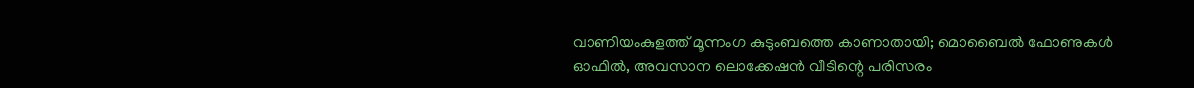വാണിയംകുളത്ത് മൂന്നംഗ കുടുംബത്തെ കാണാതായി; മൊബൈൽ ഫോണുകൾ ഓഫിൽ, അവസാന ലൊക്കേഷൻ വീടിന്റെ പരിസരം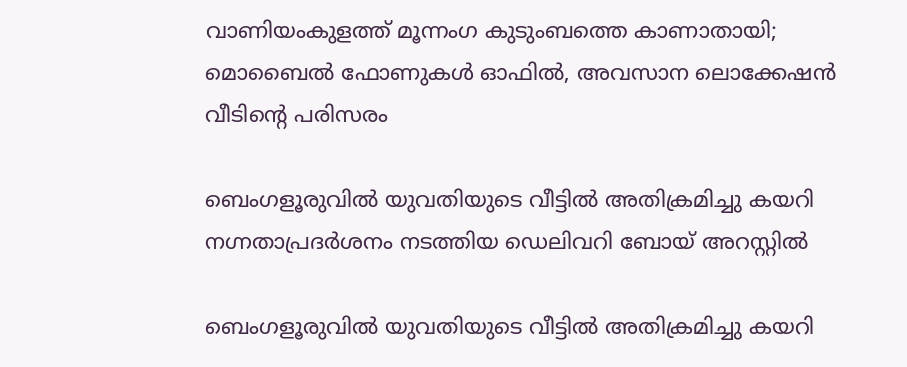വാണിയംകുളത്ത് മൂന്നംഗ കുടുംബത്തെ കാണാതായി; മൊബൈൽ ഫോണുകൾ ഓഫിൽ, അവസാന ലൊക്കേഷൻ വീടിന്റെ പരിസരം

ബെംഗളൂരുവിൽ യുവതിയുടെ വീട്ടിൽ അതിക്രമിച്ചു കയറി നഗ്നതാപ്രദർശനം നടത്തിയ ഡെലിവറി ബോയ് അറസ്റ്റിൽ

ബെംഗളൂരുവിൽ യുവതിയുടെ വീട്ടിൽ അതിക്രമിച്ചു കയറി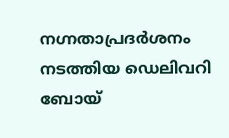നഗ്നതാപ്രദർശനം നടത്തിയ ഡെലിവറി ബോയ്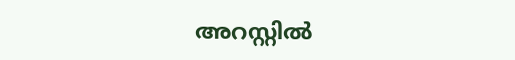അറസ്റ്റിൽ